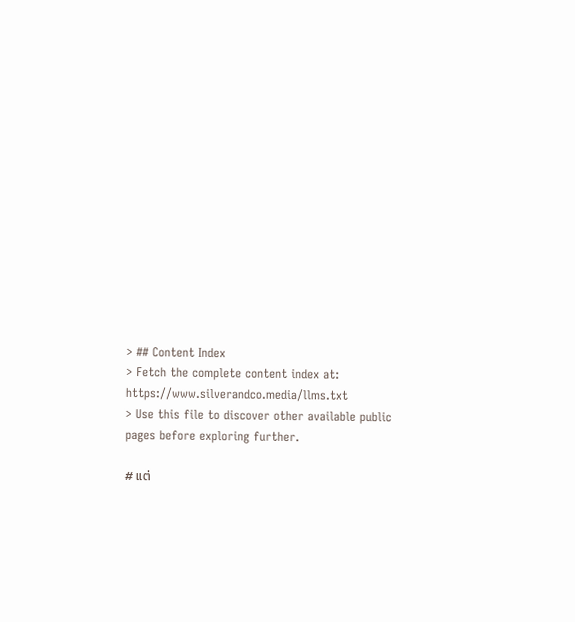> ## Content Index
> Fetch the complete content index at: https://www.silverandco.media/llms.txt
> Use this file to discover other available public pages before exploring further.

# แต่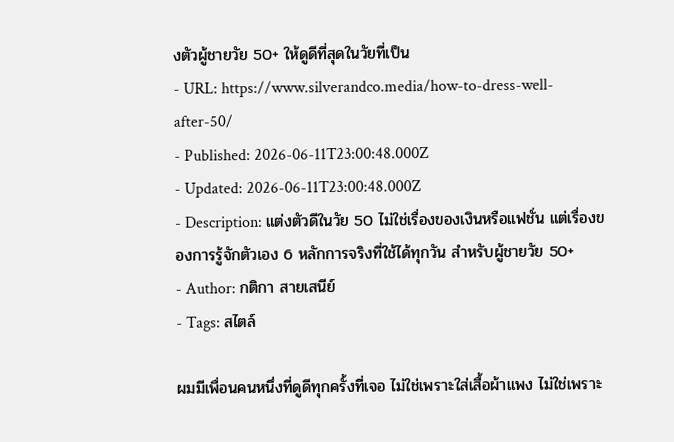งตัวผู้ชายวัย 50+ ให้ดูดีที่สุดในวัยที่เป็น
- URL: https://www.silverandco.media/how-to-dress-well-after-50/
- Published: 2026-06-11T23:00:48.000Z
- Updated: 2026-06-11T23:00:48.000Z
- Description: แต่งตัวดีในวัย 50 ไม่ใช่เรื่องของเงินหรือแฟชั่น แต่เรื่องของการรู้จักตัวเอง 6 หลักการจริงที่ใช้ได้ทุกวัน สำหรับผู้ชายวัย 50+
- Author: กติกา สายเสนีย์
- Tags: สไตล์

ผมมีเพื่อนคนหนึ่งที่ดูดีทุกครั้งที่เจอ ไม่ใช่เพราะใส่เสื้อผ้าแพง ไม่ใช่เพราะ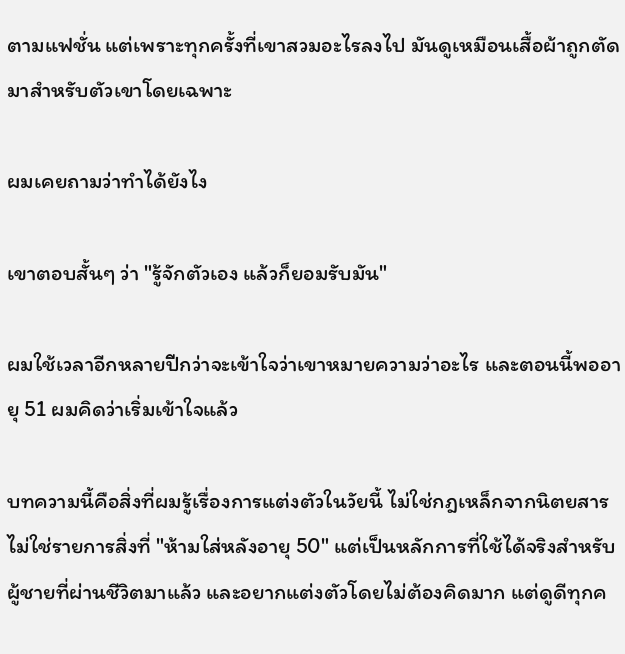ตามแฟชั่น แต่เพราะทุกครั้งที่เขาสวมอะไรลงไป มันดูเหมือนเสื้อผ้าถูกตัดมาสำหรับตัวเขาโดยเฉพาะ

ผมเคยถามว่าทำได้ยังไง

เขาตอบสั้นๆ ว่า "รู้จักตัวเอง แล้วก็ยอมรับมัน"

ผมใช้เวลาอีกหลายปีกว่าจะเข้าใจว่าเขาหมายความว่าอะไร และตอนนี้พออายุ 51 ผมคิดว่าเริ่มเข้าใจแล้ว

บทความนี้คือสิ่งที่ผมรู้เรื่องการแต่งตัวในวัยนี้ ไม่ใช่กฎเหล็กจากนิตยสาร ไม่ใช่รายการสิ่งที่ "ห้ามใส่หลังอายุ 50" แต่เป็นหลักการที่ใช้ได้จริงสำหรับผู้ชายที่ผ่านชีวิตมาแล้ว และอยากแต่งตัวโดยไม่ต้องคิดมาก แต่ดูดีทุกค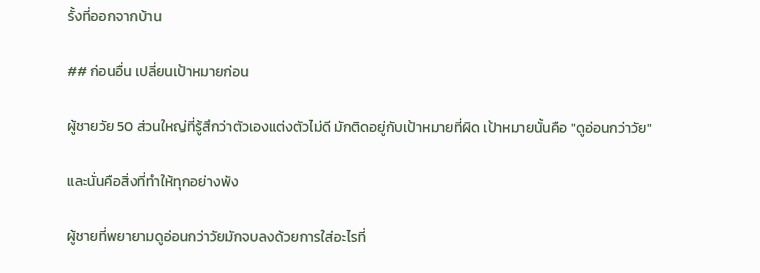รั้งที่ออกจากบ้าน

## ก่อนอื่น เปลี่ยนเป้าหมายก่อน

ผู้ชายวัย 50 ส่วนใหญ่ที่รู้สึกว่าตัวเองแต่งตัวไม่ดี มักติดอยู่กับเป้าหมายที่ผิด เป้าหมายนั้นคือ "ดูอ่อนกว่าวัย"

และนั่นคือสิ่งที่ทำให้ทุกอย่างพัง

ผู้ชายที่พยายามดูอ่อนกว่าวัยมักจบลงด้วยการใส่อะไรที่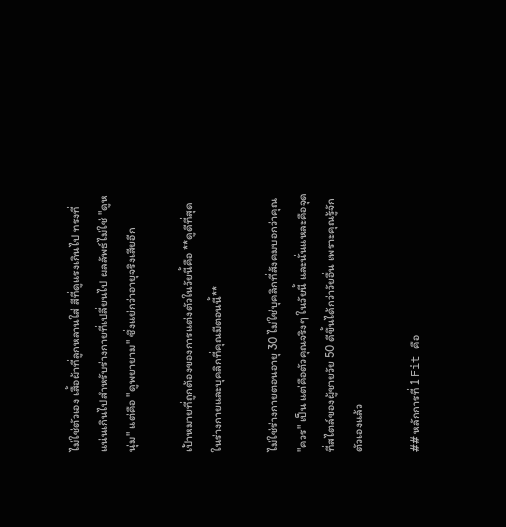ไม่ใช่ตัวเอง เสื้อผ้าที่ลูกหลานใส่ สีที่ดูแรงเกินไป ทรงที่แน่นเกินไปสำหรับร่างกายที่เปลี่ยนไป ผลลัพธ์ไม่ใช่ "ดูหนุ่ม" แต่คือ "ดูพยายาม" ซึ่งแย่กว่าอายุจริงเสียอีก

เป้าหมายที่ถูกต้องของการแต่งตัวในวัยนี้คือ **ดูดีที่สุดในร่างกายและบุคลิกที่คุณมีตอนนี้**

ไม่ใช่ร่างกายตอนอายุ 30 ไม่ใช่บุคลิกที่สังคมบอกว่าคุณ "ควร" เป็น แต่คือตัวคุณจริงๆ ในวัยนี้ และนั่นแหละคือจุดที่สไตล์ของผู้ชายวัย 50 ดีขึ้นได้กว่าวัยอื่น เพราะคุณรู้จักตัวเองแล้ว

## หลักการที่ 1 Fit คือ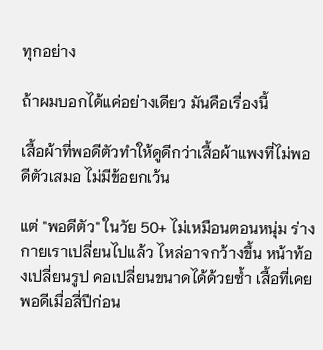ทุกอย่าง

ถ้าผมบอกได้แค่อย่างเดียว มันคือเรื่องนี้

เสื้อผ้าที่พอดีตัวทำให้ดูดีกว่าเสื้อผ้าแพงที่ไม่พอดีตัวเสมอ ไม่มีข้อยกเว้น

แต่ "พอดีตัว" ในวัย 50+ ไม่เหมือนตอนหนุ่ม ร่างกายเราเปลี่ยนไปแล้ว ไหล่อาจกว้างขึ้น หน้าท้องเปลี่ยนรูป คอเปลี่ยนขนาดได้ด้วยซ้ำ เสื้อที่เคยพอดีเมื่อสี่ปีก่อน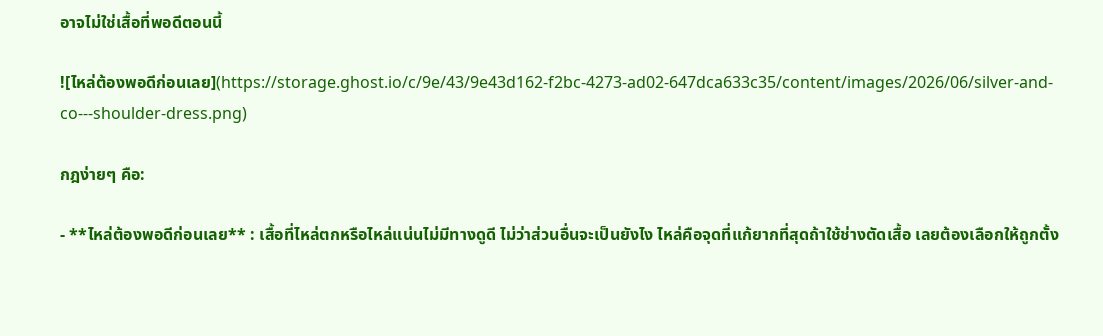อาจไม่ใช่เสื้อที่พอดีตอนนี้

![ไหล่ต้องพอดีก่อนเลย](https://storage.ghost.io/c/9e/43/9e43d162-f2bc-4273-ad02-647dca633c35/content/images/2026/06/silver-and-co---shoulder-dress.png)

กฎง่ายๆ คือ:

- **ไหล่ต้องพอดีก่อนเลย** : เสื้อที่ไหล่ตกหรือไหล่แน่นไม่มีทางดูดี ไม่ว่าส่วนอื่นจะเป็นยังไง ไหล่คือจุดที่แก้ยากที่สุดถ้าใช้ช่างตัดเสื้อ เลยต้องเลือกให้ถูกตั้ง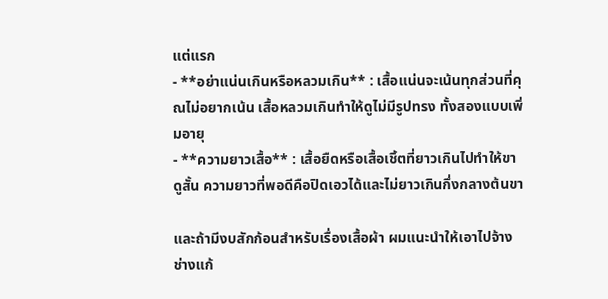แต่แรก
- **อย่าแน่นเกินหรือหลวมเกิน** : เสื้อแน่นจะเน้นทุกส่วนที่คุณไม่อยากเน้น เสื้อหลวมเกินทำให้ดูไม่มีรูปทรง ทั้งสองแบบเพิ่มอายุ
- **ความยาวเสื้อ** : เสื้อยืดหรือเสื้อเชิ้ตที่ยาวเกินไปทำให้ขาดูสั้น ความยาวที่พอดีคือปิดเอวได้และไม่ยาวเกินกึ่งกลางต้นขา

และถ้ามีงบสักก้อนสำหรับเรื่องเสื้อผ้า ผมแนะนำให้เอาไปจ้างช่างแก้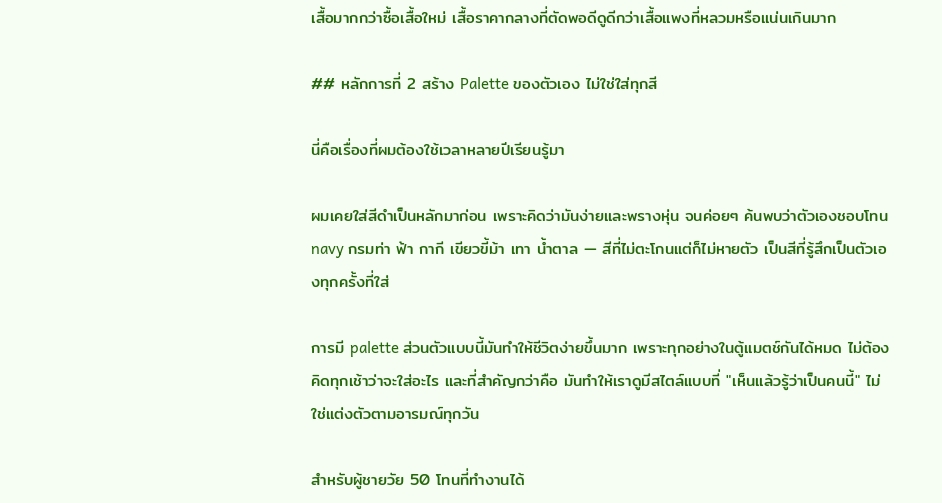เสื้อมากกว่าซื้อเสื้อใหม่ เสื้อราคากลางที่ตัดพอดีดูดีกว่าเสื้อแพงที่หลวมหรือแน่นเกินมาก

## หลักการที่ 2 สร้าง Palette ของตัวเอง ไม่ใช่ใส่ทุกสี

นี่คือเรื่องที่ผมต้องใช้เวลาหลายปีเรียนรู้มา

ผมเคยใส่สีดำเป็นหลักมาก่อน เพราะคิดว่ามันง่ายและพรางหุ่น จนค่อยๆ ค้นพบว่าตัวเองชอบโทน navy กรมท่า ฟ้า กากี เขียวขี้ม้า เทา น้ำตาล — สีที่ไม่ตะโกนแต่ก็ไม่หายตัว เป็นสีที่รู้สึกเป็นตัวเองทุกครั้งที่ใส่

การมี palette ส่วนตัวแบบนี้มันทำให้ชีวิตง่ายขึ้นมาก เพราะทุกอย่างในตู้แมตช์กันได้หมด ไม่ต้องคิดทุกเช้าว่าจะใส่อะไร และที่สำคัญกว่าคือ มันทำให้เราดูมีสไตล์แบบที่ "เห็นแล้วรู้ว่าเป็นคนนี้" ไม่ใช่แต่งตัวตามอารมณ์ทุกวัน

สำหรับผู้ชายวัย 50 โทนที่ทำงานได้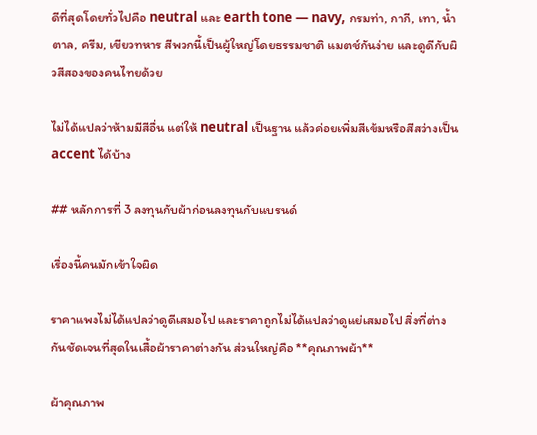ดีที่สุดโดยทั่วไปคือ neutral และ earth tone — navy, กรมท่า, กากี, เทา, น้ำตาล, ครีม, เขียวทหาร สีพวกนี้เป็นผู้ใหญ่โดยธรรมชาติ แมตช์กันง่าย และดูดีกับผิวสีสองของคนไทยด้วย

ไม่ได้แปลว่าห้ามมีสีอื่น แต่ให้ neutral เป็นฐาน แล้วค่อยเพิ่มสีเข้มหรือสีสว่างเป็น accent ได้บ้าง

## หลักการที่ 3 ลงทุนกับผ้าก่อนลงทุนกับแบรนด์

เรื่องนี้คนมักเข้าใจผิด

ราคาแพงไม่ได้แปลว่าดูดีเสมอไป และราคาถูกไม่ได้แปลว่าดูแย่เสมอไป สิ่งที่ต่างกันชัดเจนที่สุดในเสื้อผ้าราคาต่างกัน ส่วนใหญ่คือ **คุณภาพผ้า**

ผ้าคุณภาพ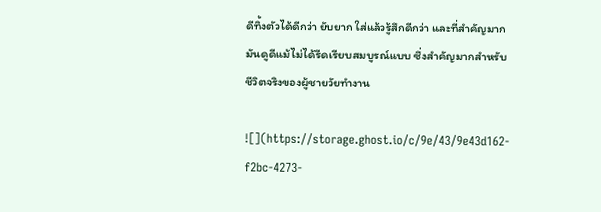ดีทิ้งตัวได้ดีกว่า ยับยาก ใส่แล้วรู้สึกดีกว่า และที่สำคัญมาก มันดูดีแม้ไม่ได้รีดเรียบสมบูรณ์แบบ ซึ่งสำคัญมากสำหรับชีวิตจริงของผู้ชายวัยทำงาน

![](https://storage.ghost.io/c/9e/43/9e43d162-f2bc-4273-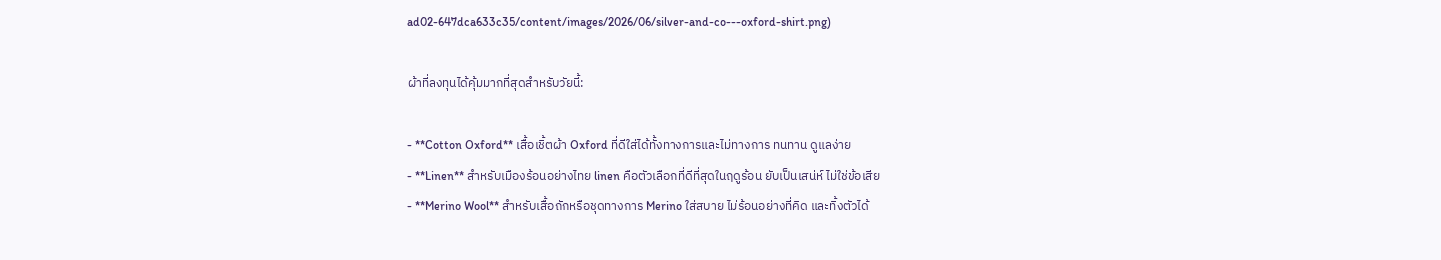ad02-647dca633c35/content/images/2026/06/silver-and-co---oxford-shirt.png)

ผ้าที่ลงทุนได้คุ้มมากที่สุดสำหรับวัยนี้:

- **Cotton Oxford** เสื้อเชิ้ตผ้า Oxford ที่ดีใส่ได้ทั้งทางการและไม่ทางการ ทนทาน ดูแลง่าย
- **Linen** สำหรับเมืองร้อนอย่างไทย linen คือตัวเลือกที่ดีที่สุดในฤดูร้อน ยับเป็นเสน่ห์ ไม่ใช่ข้อเสีย
- **Merino Wool** สำหรับเสื้อถักหรือชุดทางการ Merino ใส่สบาย ไม่ร้อนอย่างที่คิด และทิ้งตัวได้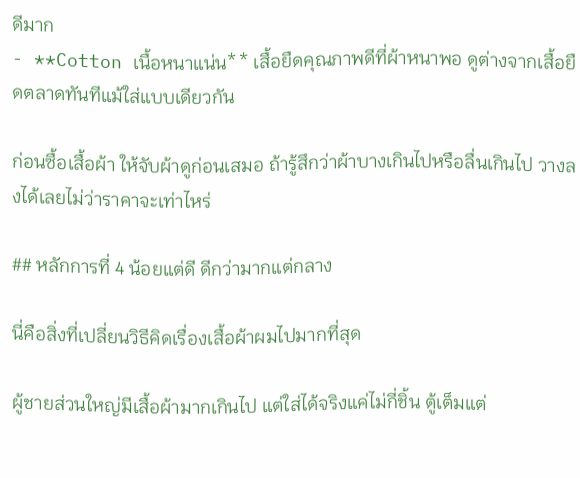ดีมาก
- **Cotton เนื้อหนาแน่น** เสื้อยืดคุณภาพดีที่ผ้าหนาพอ ดูต่างจากเสื้อยืดตลาดทันทีแม้ใส่แบบเดียวกัน

ก่อนซื้อเสื้อผ้า ให้จับผ้าดูก่อนเสมอ ถ้ารู้สึกว่าผ้าบางเกินไปหรือลื่นเกินไป วางลงได้เลยไม่ว่าราคาจะเท่าไหร่

## หลักการที่ 4 น้อยแต่ดี ดีกว่ามากแต่กลาง

นี่คือสิ่งที่เปลี่ยนวิธีคิดเรื่องเสื้อผ้าผมไปมากที่สุด

ผู้ชายส่วนใหญ่มีเสื้อผ้ามากเกินไป แต่ใส่ได้จริงแค่ไม่กี่ชิ้น ตู้เต็มแต่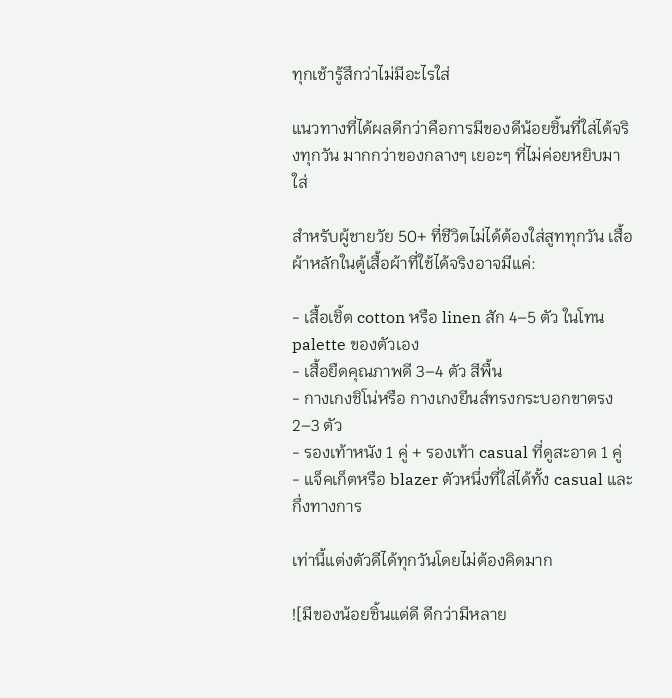ทุกเช้ารู้สึกว่าไม่มีอะไรใส่

แนวทางที่ได้ผลดีกว่าคือการมีของดีน้อยชิ้นที่ใส่ได้จริงทุกวัน มากกว่าของกลางๆ เยอะๆ ที่ไม่ค่อยหยิบมาใส่

สำหรับผู้ชายวัย 50+ ที่ชีวิตไม่ได้ต้องใส่สูททุกวัน เสื้อผ้าหลักในตู้เสื้อผ้าที่ใช้ได้จริงอาจมีแค่:

- เสื้อเชิ้ต cotton หรือ linen สัก 4–5 ตัว ในโทน palette ของตัวเอง
- เสื้อยืดคุณภาพดี 3–4 ตัว สีพื้น
- กางเกงชิโน่หรือ กางเกงยีนส์ทรงกระบอกขาตรง 2–3 ตัว
- รองเท้าหนัง 1 คู่ + รองเท้า casual ที่ดูสะอาด 1 คู่
- แจ็คเก็ตหรือ blazer ตัวหนึ่งที่ใส่ได้ทั้ง casual และกึ่งทางการ

เท่านี้แต่งตัวดีได้ทุกวันโดยไม่ต้องคิดมาก

![มีของน้อยชิ้นแต่ดี ดีกว่ามีหลาย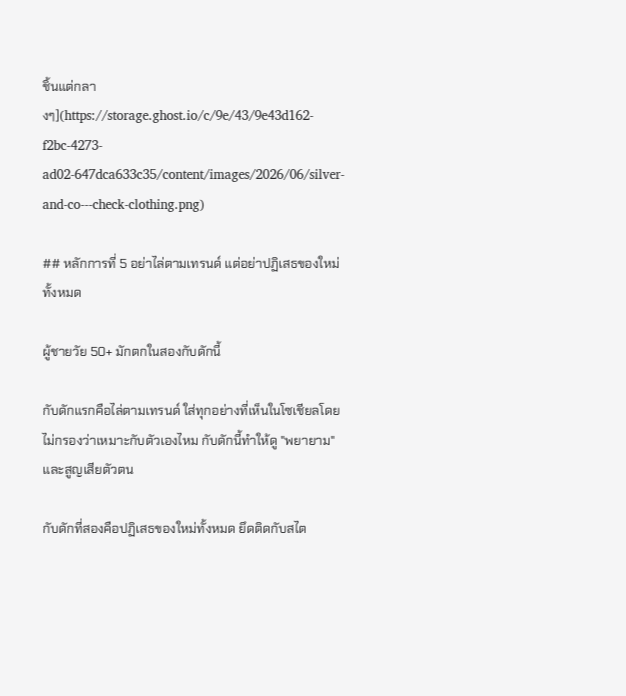ชิ้นแต่กลางๆ](https://storage.ghost.io/c/9e/43/9e43d162-f2bc-4273-ad02-647dca633c35/content/images/2026/06/silver-and-co---check-clothing.png)

## หลักการที่ 5 อย่าไล่ตามเทรนด์ แต่อย่าปฏิเสธของใหม่ทั้งหมด

ผู้ชายวัย 50+ มักตกในสองกับดักนี้

กับดักแรกคือไล่ตามเทรนด์ ใส่ทุกอย่างที่เห็นในโซเชียลโดยไม่กรองว่าเหมาะกับตัวเองไหม กับดักนี้ทำให้ดู "พยายาม" และสูญเสียตัวตน

กับดักที่สองคือปฏิเสธของใหม่ทั้งหมด ยึดติดกับสไต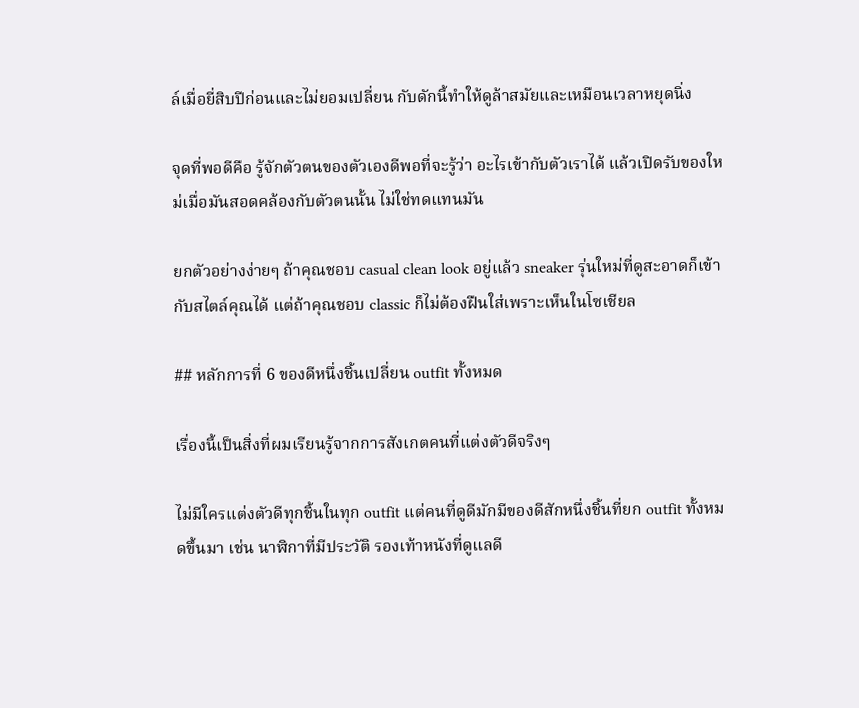ล์เมื่อยี่สิบปีก่อนและไม่ยอมเปลี่ยน กับดักนี้ทำให้ดูล้าสมัยและเหมือนเวลาหยุดนิ่ง

จุดที่พอดีคือ รู้จักตัวตนของตัวเองดีพอที่จะรู้ว่า อะไรเข้ากับตัวเราได้ แล้วเปิดรับของใหม่เมื่อมันสอดคล้องกับตัวตนนั้น ไม่ใช่ทดแทนมัน

ยกตัวอย่างง่ายๆ ถ้าคุณชอบ casual clean look อยู่แล้ว sneaker รุ่นใหม่ที่ดูสะอาดก็เข้ากับสไตล์คุณได้ แต่ถ้าคุณชอบ classic ก็ไม่ต้องฝืนใส่เพราะเห็นในโซเชียล

## หลักการที่ 6 ของดีหนึ่งชิ้นเปลี่ยน outfit ทั้งหมด

เรื่องนี้เป็นสิ่งที่ผมเรียนรู้จากการสังเกตคนที่แต่งตัวดีจริงๆ

ไม่มีใครแต่งตัวดีทุกชิ้นในทุก outfit แต่คนที่ดูดีมักมีของดีสักหนึ่งชิ้นที่ยก outfit ทั้งหมดขึ้นมา เช่น นาฬิกาที่มีประวัติ รองเท้าหนังที่ดูแลดี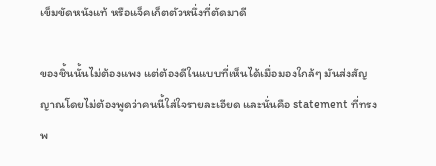เข็มขัดหนังแท้ หรือแจ็คเก็ตตัวหนึ่งที่ตัดมาดี

ของชิ้นนั้นไม่ต้องแพง แต่ต้องดีในแบบที่เห็นได้เมื่อมองใกล้ๆ มันส่งสัญญาณโดยไม่ต้องพูดว่าคนนี้ใส่ใจรายละเอียด และนั่นคือ statement ที่ทรงพ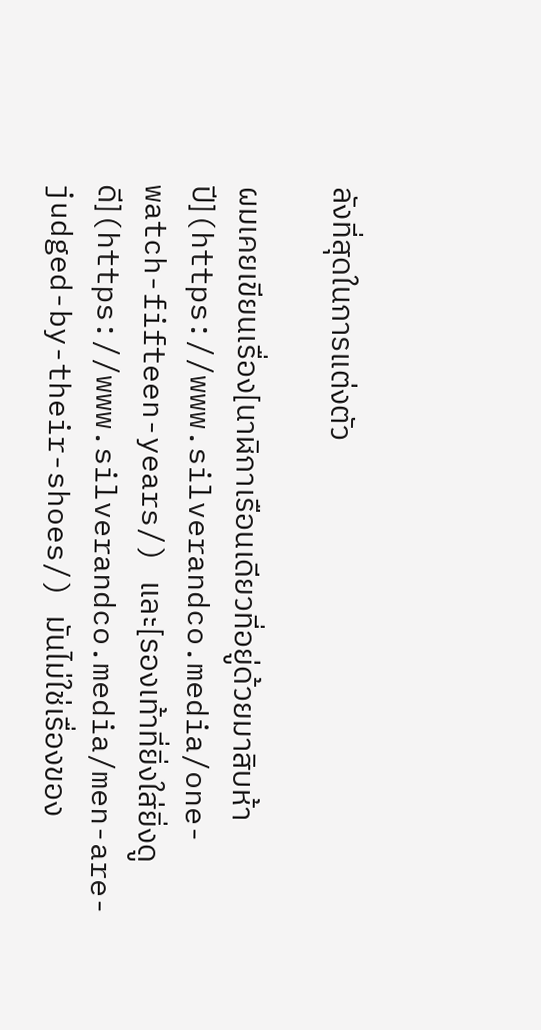ลังที่สุดในการแต่งตัว

ผมเคยเขียนเรื่อง[นาฬิกาเรือนเดียวที่อยู่ด้วยมาสิบห้าปี](https://www.silverandco.media/one-watch-fifteen-years/) และ[รองเท้าที่ยิ่งใส่ยิ่งดูดี](https://www.silverandco.media/men-are-judged-by-their-shoes/) มันไม่ใช่เรื่องของ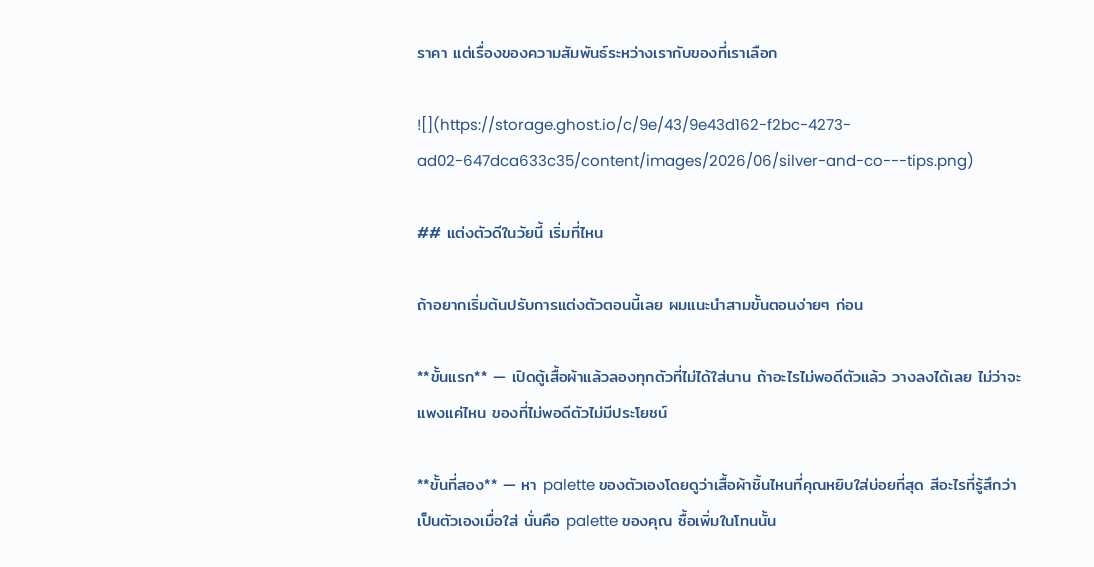ราคา แต่เรื่องของความสัมพันธ์ระหว่างเรากับของที่เราเลือก

![](https://storage.ghost.io/c/9e/43/9e43d162-f2bc-4273-ad02-647dca633c35/content/images/2026/06/silver-and-co---tips.png)

## แต่งตัวดีในวัยนี้ เริ่มที่ไหน

ถ้าอยากเริ่มต้นปรับการแต่งตัวตอนนี้เลย ผมแนะนำสามขั้นตอนง่ายๆ ก่อน

**ขั้นแรก** — เปิดตู้เสื้อผ้าแล้วลองทุกตัวที่ไม่ได้ใส่นาน ถ้าอะไรไม่พอดีตัวแล้ว วางลงได้เลย ไม่ว่าจะแพงแค่ไหน ของที่ไม่พอดีตัวไม่มีประโยชน์

**ขั้นที่สอง** — หา palette ของตัวเองโดยดูว่าเสื้อผ้าชิ้นไหนที่คุณหยิบใส่บ่อยที่สุด สีอะไรที่รู้สึกว่าเป็นตัวเองเมื่อใส่ นั่นคือ palette ของคุณ ซื้อเพิ่มในโทนนั้น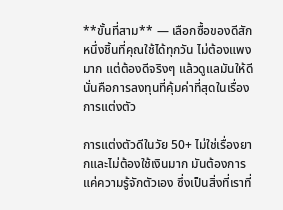**ขั้นที่สาม** — เลือกซื้อของดีสักหนึ่งชิ้นที่คุณใช้ได้ทุกวัน ไม่ต้องแพงมาก แต่ต้องดีจริงๆ แล้วดูแลมันให้ดี นั่นคือการลงทุนที่คุ้มค่าที่สุดในเรื่องการแต่งตัว

การแต่งตัวดีในวัย 50+ ไม่ใช่เรื่องยากและไม่ต้องใช้เงินมาก มันต้องการแค่ความรู้จักตัวเอง ซึ่งเป็นสิ่งที่เราที่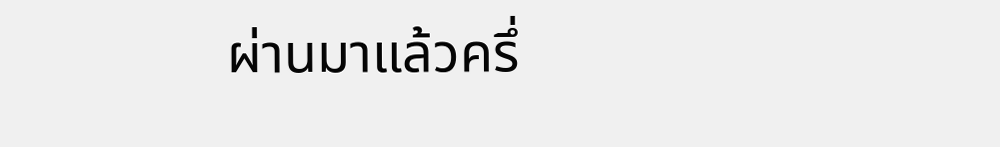ผ่านมาแล้วครึ่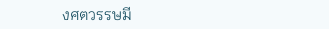งศตวรรษมี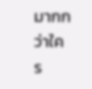มากกว่าใคร